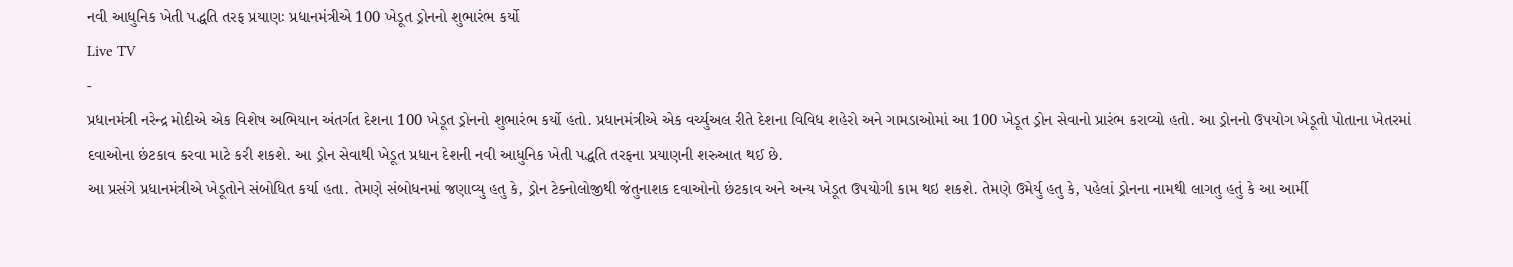નવી આધુનિક ખેતી પદ્ધતિ તરફ પ્રયાણઃ પ્રધાનમંત્રીએ 100 ખેડૂત ડ્રોનનો શુભારંભ કર્યો
Live TV
-
પ્રધાનમંત્રી નરેન્દ્ર મોદીએ એક વિશેષ અભિયાન અંતર્ગત દેશના 100 ખેડૂત ડ્રોનનો શુભારંભ કર્યો હતો. પ્રધાનમંત્રીએ એક વર્ચ્યુઅલ રીતે દેશના વિવિધ શહેરો અને ગામડાઓમાં આ 100 ખેડૂત ડ્રોન સેવાનો પ્રારંભ કરાવ્યો હતો. આ ડ્રોનનો ઉપયોગ ખેડૂતો પોતાના ખેતરમાં દવાઓના છંટકાવ કરવા માટે કરી શકશે. આ ડ્રોન સેવાથી ખેડૂત પ્રધાન દેશની નવી આધુનિક ખેતી પદ્ધતિ તરફના પ્રયાણની શરુઆત થઈ છે.
આ પ્રસંગે પ્રધાનમંત્રીએ ખેડૂતોને સંબોધિત કર્યા હતા. તેમણે સંબોધનમાં જણાવ્યુ હતુ કે, ડ્રોન ટેક્નોલોજીથી જંતુનાશક દવાઓનો છંટકાવ અને અન્ય ખેડૂત ઉપયોગી કામ થઇ શકશે. તેમણે ઉમેર્યુ હતુ કે, પહેલાં ડ્રોનના નામથી લાગતુ હતું કે આ આર્મી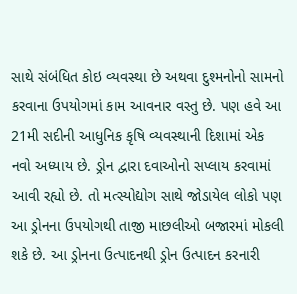સાથે સંબંધિત કોઇ વ્યવસ્થા છે અથવા દુશ્મનોનો સામનો કરવાના ઉપયોગમાં કામ આવનાર વસ્તુ છે. પણ હવે આ 21મી સદીની આધુનિક કૃષિ વ્યવસ્થાની દિશામાં એક નવો અધ્યાય છે. ડ્રોન દ્વારા દવાઓનો સપ્લાય કરવામાં આવી રહ્યો છે. તો મત્સ્યોદ્યોગ સાથે જોડાયેલ લોકો પણ આ ડ્રોનના ઉપયોગથી તાજી માછલીઓ બજારમાં મોકલી શકે છે. આ ડ્રોનના ઉત્પાદનથી ડ્રોન ઉત્પાદન કરનારી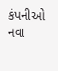કંપનીઓ નવા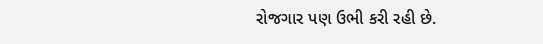રોજગાર પણ ઉભી કરી રહી છે.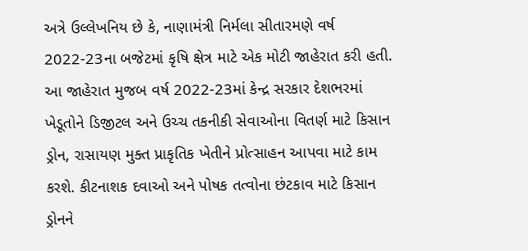અત્રે ઉલ્લેખનિય છે કે, નાણામંત્રી નિર્મલા સીતારમણે વર્ષ 2022-23ના બજેટમાં કૃષિ ક્ષેત્ર માટે એક મોટી જાહેરાત કરી હતી. આ જાહેરાત મુજબ વર્ષ 2022-23માં કેન્દ્ર સરકાર દેશભરમાં ખેડૂતોને ડિજીટલ અને ઉચ્ચ તકનીકી સેવાઓના વિતર્ણ માટે કિસાન ડ્રોન, રાસાયણ મુક્ત પ્રાકૃતિક ખેતીને પ્રોત્સાહન આપવા માટે કામ કરશે. કીટનાશક દવાઓ અને પોષક તત્વોના છંટકાવ માટે કિસાન ડ્રોનને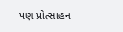પણ પ્રોત્સાહન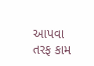આપવા તરફ કામ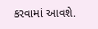કરવામાં આવશે.